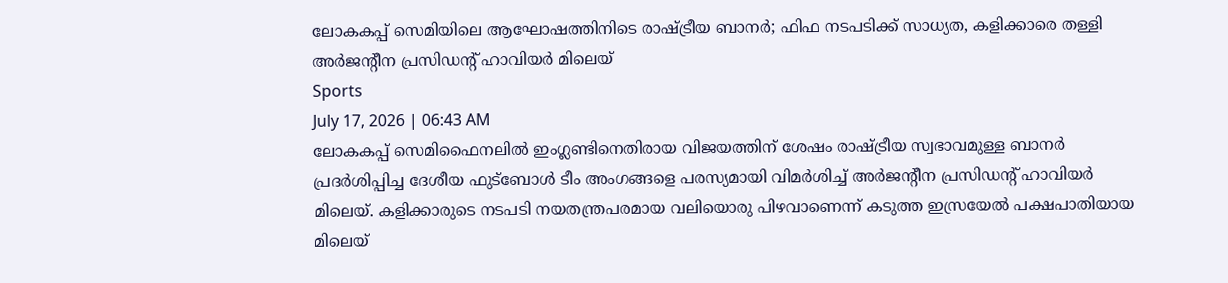ലോകകപ്പ് സെമിയിലെ ആഘോഷത്തിനിടെ രാഷ്ട്രീയ ബാനർ; ഫിഫ നടപടിക്ക് സാധ്യത, കളിക്കാരെ തള്ളി അർജന്റീന പ്രസിഡന്റ് ഹാവിയർ മിലെയ്
Sports
July 17, 2026 | 06:43 AM
ലോകകപ്പ് സെമിഫൈനലിൽ ഇംഗ്ലണ്ടിനെതിരായ വിജയത്തിന് ശേഷം രാഷ്ട്രീയ സ്വഭാവമുള്ള ബാനർ പ്രദർശിപ്പിച്ച ദേശീയ ഫുട്ബോൾ ടീം അംഗങ്ങളെ പരസ്യമായി വിമർശിച്ച് അർജന്റീന പ്രസിഡന്റ് ഹാവിയർ മിലെയ്. കളിക്കാരുടെ നടപടി നയതന്ത്രപരമായ വലിയൊരു പിഴവാണെന്ന് കടുത്ത ഇസ്രയേൽ പക്ഷപാതിയായ മിലെയ്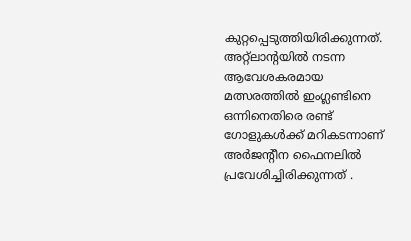കുറ്റപ്പെടുത്തിയിരിക്കുന്നത്.
അറ്റ്ലാന്റയിൽ നടന്ന ആവേശകരമായ മത്സരത്തിൽ ഇംഗ്ലണ്ടിനെ ഒന്നിനെതിരെ രണ്ട് ഗോളുകൾക്ക് മറികടന്നാണ് അർജന്റീന ഫൈനലിൽ പ്രവേശിച്ചിരിക്കുന്നത് .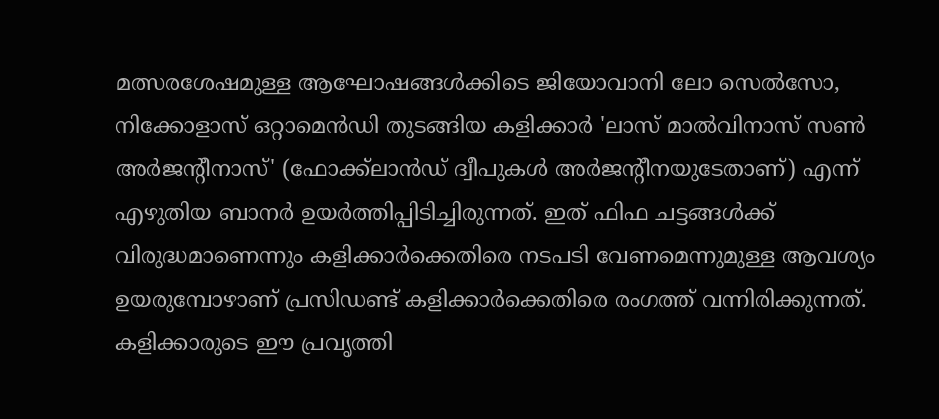മത്സരശേഷമുള്ള ആഘോഷങ്ങൾക്കിടെ ജിയോവാനി ലോ സെൽസോ, നിക്കോളാസ് ഒറ്റാമെൻഡി തുടങ്ങിയ കളിക്കാർ 'ലാസ് മാൽവിനാസ് സൺ അർജന്റീനാസ്' (ഫോക്ക്ലാൻഡ് ദ്വീപുകൾ അർജന്റീനയുടേതാണ്) എന്ന് എഴുതിയ ബാനർ ഉയർത്തിപ്പിടിച്ചിരുന്നത്. ഇത് ഫിഫ ചട്ടങ്ങൾക്ക് വിരുദ്ധമാണെന്നും കളിക്കാർക്കെതിരെ നടപടി വേണമെന്നുമുള്ള ആവശ്യം ഉയരുമ്പോഴാണ് പ്രസിഡണ്ട് കളിക്കാർക്കെതിരെ രംഗത്ത് വന്നിരിക്കുന്നത്.
കളിക്കാരുടെ ഈ പ്രവൃത്തി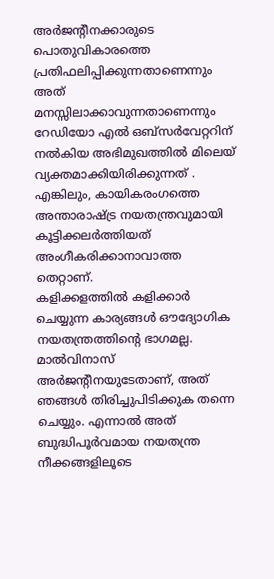അർജന്റീനക്കാരുടെ പൊതുവികാരത്തെ പ്രതിഫലിപ്പിക്കുന്നതാണെന്നും അത് മനസ്സിലാക്കാവുന്നതാണെന്നും റേഡിയോ എൽ ഒബ്സർവേറ്ററിന് നൽകിയ അഭിമുഖത്തിൽ മിലെയ് വ്യക്തമാക്കിയിരിക്കുന്നത് . എങ്കിലും, കായികരംഗത്തെ അന്താരാഷ്ട്ര നയതന്ത്രവുമായി കൂട്ടിക്കലർത്തിയത് അംഗീകരിക്കാനാവാത്ത തെറ്റാണ്.
കളിക്കളത്തിൽ കളിക്കാർ ചെയ്യുന്ന കാര്യങ്ങൾ ഔദ്യോഗിക നയതന്ത്രത്തിന്റെ ഭാഗമല്ല. മാൽവിനാസ് അർജന്റീനയുടേതാണ്, അത് ഞങ്ങൾ തിരിച്ചുപിടിക്കുക തന്നെ ചെയ്യും. എന്നാൽ അത് ബുദ്ധിപൂർവമായ നയതന്ത്ര നീക്കങ്ങളിലൂടെ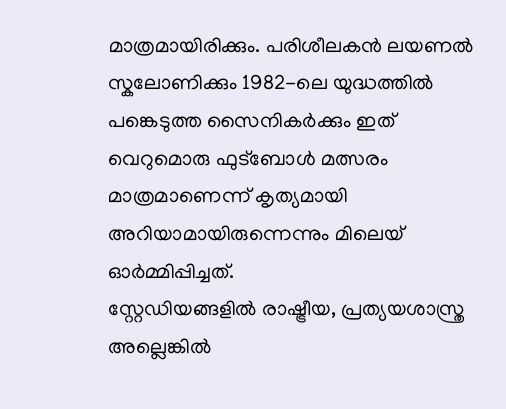മാത്രമായിരിക്കും. പരിശീലകൻ ലയണൽ സ്കലോണിക്കും 1982-ലെ യുദ്ധത്തിൽ പങ്കെടുത്ത സൈനികർക്കും ഇത് വെറുമൊരു ഫുട്ബോൾ മത്സരം മാത്രമാണെന്ന് കൃത്യമായി അറിയാമായിരുന്നെന്നും മിലെയ് ഓർമ്മിപ്പിച്ചത്.
സ്റ്റേഡിയങ്ങളിൽ രാഷ്ട്രീയ, പ്രത്യയശാസ്ത്ര അല്ലെങ്കിൽ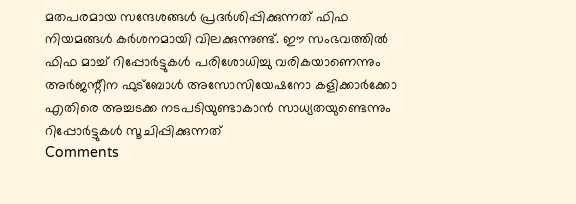മതപരമായ സന്ദേശങ്ങൾ പ്രദർശിപ്പിക്കുന്നത് ഫിഫ നിയമങ്ങൾ കർശനമായി വിലക്കുന്നുണ്ട്. ഈ സംഭവത്തിൽ ഫിഫ മാച്ച് റിപ്പോർട്ടുകൾ പരിശോധിച്ചു വരികയാണെന്നും അർജന്റീന ഫുട്ബോൾ അസോസിയേഷനോ കളിക്കാർക്കോ എതിരെ അച്ചടക്ക നടപടിയുണ്ടാകാൻ സാധ്യതയുണ്ടെന്നും റിപ്പോർട്ടുകൾ സൂചിപ്പിക്കുന്നത്
Comments